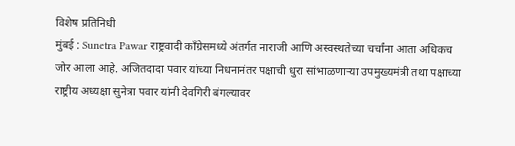विशेष प्रतिनिधी
मुंबई : Sunetra Pawar राष्ट्रवादी काँग्रेसमध्ये अंतर्गत नाराजी आणि अस्वस्थतेच्या चर्चांना आता अधिकच जोर आला आहे. अजितदादा पवार यांच्या निधनानंतर पक्षाची धुरा सांभाळणाऱ्या उपमुख्यमंत्री तथा पक्षाच्या राष्ट्रीय अध्यक्षा सुनेत्रा पवार यांनी देवगिरी बंगल्यावर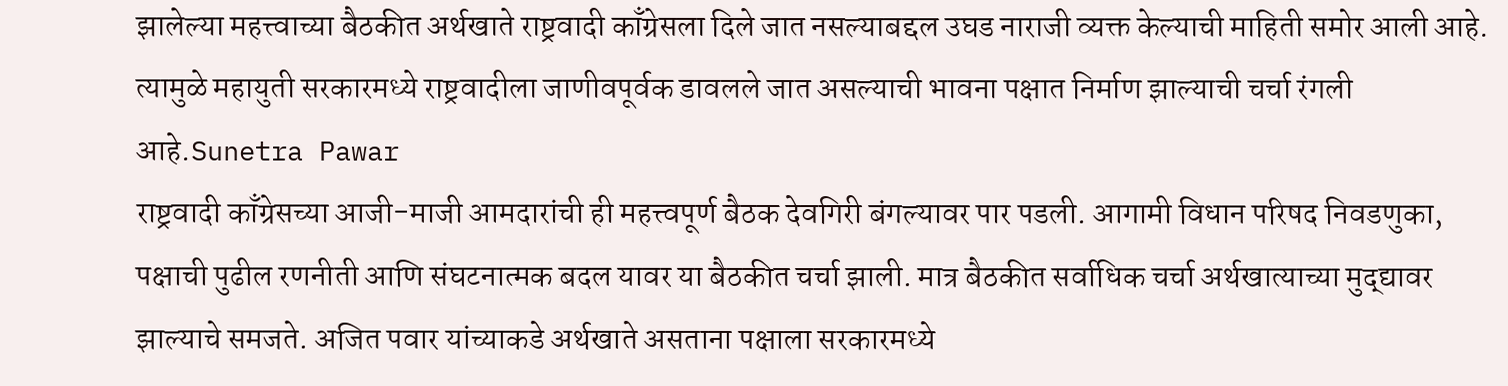झालेल्या महत्त्वाच्या बैठकीत अर्थखाते राष्ट्रवादी काँग्रेसला दिले जात नसल्याबद्दल उघड नाराजी व्यक्त केल्याची माहिती समोर आली आहे. त्यामुळे महायुती सरकारमध्ये राष्ट्रवादीला जाणीवपूर्वक डावलले जात असल्याची भावना पक्षात निर्माण झाल्याची चर्चा रंगली आहे.Sunetra Pawar
राष्ट्रवादी काँग्रेसच्या आजी-माजी आमदारांची ही महत्त्वपूर्ण बैठक देवगिरी बंगल्यावर पार पडली. आगामी विधान परिषद निवडणुका, पक्षाची पुढील रणनीती आणि संघटनात्मक बदल यावर या बैठकीत चर्चा झाली. मात्र बैठकीत सर्वाधिक चर्चा अर्थखात्याच्या मुद्द्यावर झाल्याचे समजते. अजित पवार यांच्याकडे अर्थखाते असताना पक्षाला सरकारमध्ये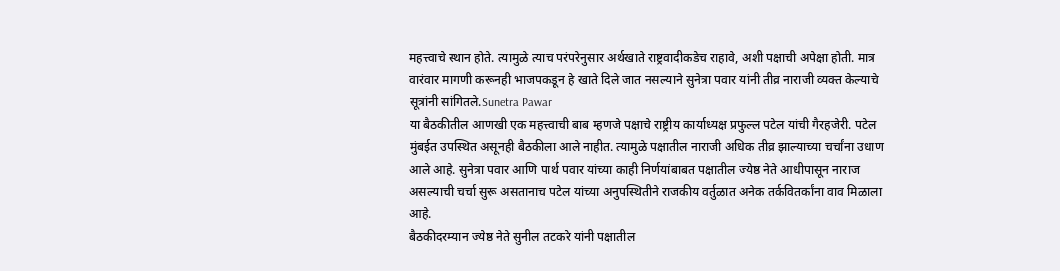महत्त्वाचे स्थान होते. त्यामुळे त्याच परंपरेनुसार अर्थखाते राष्ट्रवादीकडेच राहावे, अशी पक्षाची अपेक्षा होती. मात्र वारंवार मागणी करूनही भाजपकडून हे खाते दिले जात नसल्याने सुनेत्रा पवार यांनी तीव्र नाराजी व्यक्त केल्याचे सूत्रांनी सांगितले.Sunetra Pawar
या बैठकीतील आणखी एक महत्त्वाची बाब म्हणजे पक्षाचे राष्ट्रीय कार्याध्यक्ष प्रफुल्ल पटेल यांची गैरहजेरी. पटेल मुंबईत उपस्थित असूनही बैठकीला आले नाहीत. त्यामुळे पक्षातील नाराजी अधिक तीव्र झाल्याच्या चर्चांना उधाण आले आहे. सुनेत्रा पवार आणि पार्थ पवार यांच्या काही निर्णयांबाबत पक्षातील ज्येष्ठ नेते आधीपासून नाराज असल्याची चर्चा सुरू असतानाच पटेल यांच्या अनुपस्थितीने राजकीय वर्तुळात अनेक तर्कवितर्कांना वाव मिळाला आहे.
बैठकीदरम्यान ज्येष्ठ नेते सुनील तटकरे यांनी पक्षातील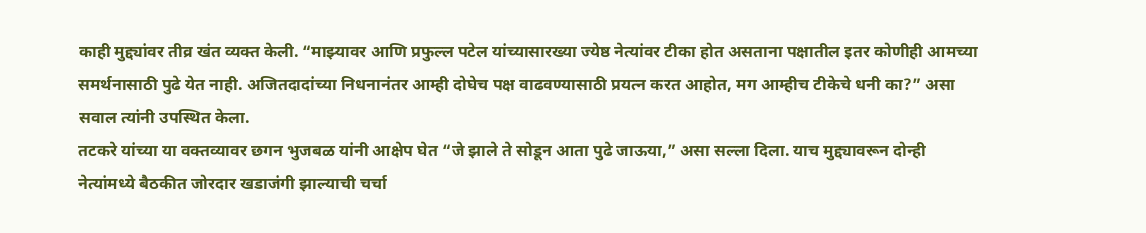काही मुद्द्यांवर तीव्र खंत व्यक्त केली. “माझ्यावर आणि प्रफुल्ल पटेल यांच्यासारख्या ज्येष्ठ नेत्यांवर टीका होत असताना पक्षातील इतर कोणीही आमच्या समर्थनासाठी पुढे येत नाही. अजितदादांच्या निधनानंतर आम्ही दोघेच पक्ष वाढवण्यासाठी प्रयत्न करत आहोत, मग आम्हीच टीकेचे धनी का?” असा सवाल त्यांनी उपस्थित केला.
तटकरे यांच्या या वक्तव्यावर छगन भुजबळ यांनी आक्षेप घेत “जे झाले ते सोडून आता पुढे जाऊया,” असा सल्ला दिला. याच मुद्द्यावरून दोन्ही नेत्यांमध्ये बैठकीत जोरदार खडाजंगी झाल्याची चर्चा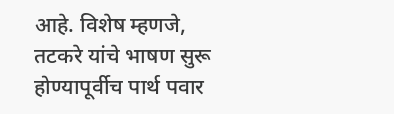आहे. विशेष म्हणजे, तटकरे यांचे भाषण सुरू होण्यापूर्वीच पार्थ पवार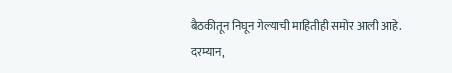बैठकीतून निघून गेल्याची माहितीही समोर आली आहे.
दरम्यान,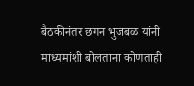बैठकीनंतर छगन भुजबळ यांनी माध्यमांशी बोलताना कोणताही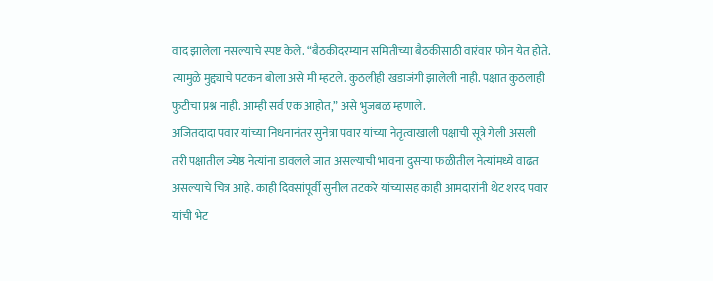वाद झालेला नसल्याचे स्पष्ट केले. “बैठकीदरम्यान समितीच्या बैठकीसाठी वारंवार फोन येत होते. त्यामुळे मुद्द्याचे पटकन बोला असे मी म्हटले. कुठलीही खडाजंगी झालेली नाही. पक्षात कुठलाही फुटीचा प्रश्न नाही. आम्ही सर्व एक आहोत,” असे भुजबळ म्हणाले.
अजितदादा पवार यांच्या निधनानंतर सुनेत्रा पवार यांच्या नेतृत्वाखाली पक्षाची सूत्रे गेली असली तरी पक्षातील ज्येष्ठ नेत्यांना डावलले जात असल्याची भावना दुसऱ्या फळीतील नेत्यांमध्ये वाढत असल्याचे चित्र आहे. काही दिवसांपूर्वी सुनील तटकरे यांच्यासह काही आमदारांनी थेट शरद पवार यांची भेट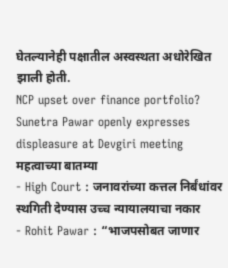घेतल्यानेही पक्षातील अस्वस्थता अधोरेखित झाली होती.
NCP upset over finance portfolio? Sunetra Pawar openly expresses displeasure at Devgiri meeting
महत्वाच्या बातम्या
- High Court : जनावरांच्या कत्तल निर्बंधांवर स्थगिती देण्यास उच्च न्यायालयाचा नकार
- Rohit Pawar : “भाजपसोबत जाणार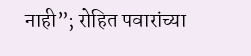नाही”; रोहित पवारांच्या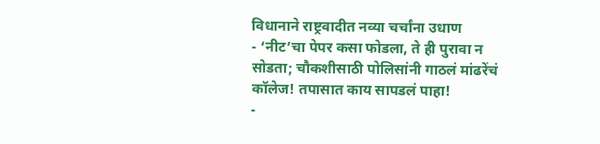विधानाने राष्ट्रवादीत नव्या चर्चांना उधाण
- ‘नीट’चा पेपर कसा फोडला, ते ही पुरावा न सोडता; चौकशीसाठी पोलिसांनी गाठलं मांढरेंचं कॉलेज! तपासात काय सापडलं पाहा!
-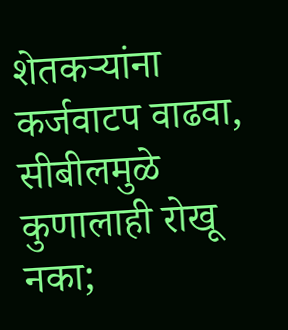शेतकऱ्यांना कर्जवाटप वाढवा, सीबीलमुळे कुणालाही रोखू नका;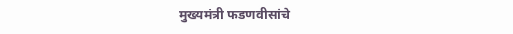मुख्यमंत्री फडणवीसांचे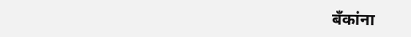बँकांना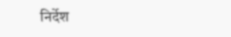निर्देश